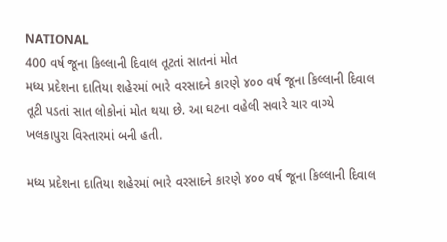NATIONAL
400 વર્ષ જૂના કિલ્લાની દિવાલ તૂટતાં સાતનાં મોત
મધ્ય પ્રદેશના દાતિયા શહેરમાં ભારે વરસાદને કારણે ૪૦૦ વર્ષ જૂના કિલ્લાની દિવાલ તૂટી પડતાં સાત લોકોનાં મોત થયા છે. આ ઘટના વહેલી સવારે ચાર વાગ્યે ખલકાપુરા વિસ્તારમાં બની હતી.

મધ્ય પ્રદેશના દાતિયા શહેરમાં ભારે વરસાદને કારણે ૪૦૦ વર્ષ જૂના કિલ્લાની દિવાલ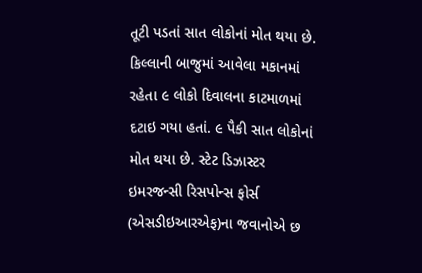તૂટી પડતાં સાત લોકોનાં મોત થયા છે. કિલ્લાની બાજુમાં આવેલા મકાનમાં રહેતા ૯ લોકો દિવાલના કાટમાળમાં દટાઇ ગયા હતાં. ૯ પૈકી સાત લોકોનાં મોત થયા છે. સ્ટેટ ડિઝાસ્ટર ઇમરજન્સી રિસપોન્સ ફોર્સ (એસડીઇઆરએફ)ના જવાનોએ છ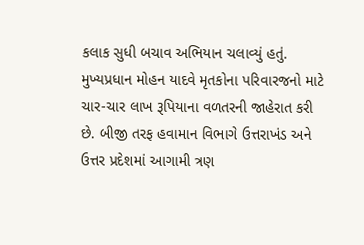કલાક સુધી બચાવ અભિયાન ચલાવ્યું હતું. મુખ્યપ્રધાન મોહન યાદવે મૃતકોના પરિવારજનો માટે ચાર-ચાર લાખ રૂપિયાના વળતરની જાહેરાત કરી છે. બીજી તરફ હવામાન વિભાગે ઉત્તરાખંડ અને ઉત્તર પ્રદેશમાં આગામી ત્રણ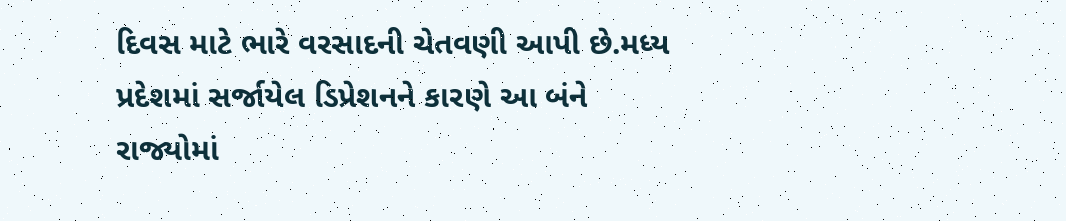દિવસ માટે ભારે વરસાદની ચેતવણી આપી છે.મધ્ય પ્રદેશમાં સર્જાયેલ ડિપ્રેશનને કારણે આ બંને રાજ્યોમાં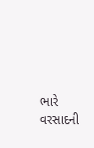ભારે વરસાદની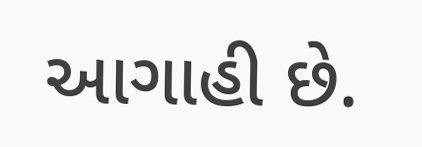આગાહી છે.